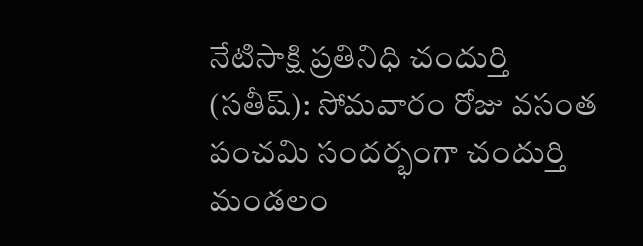నేటిసాక్షి ప్రతినిధి చందుర్తి (సతీష్): సోమవారం రోజు వసంత పంచమి సందర్భంగా చందుర్తి మండలం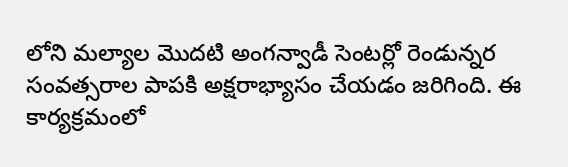లోని మల్యాల మొదటి అంగన్వాడీ సెంటర్లో రెండున్నర సంవత్సరాల పాపకి అక్షరాభ్యాసం చేయడం జరిగింది. ఈ కార్యక్రమంలో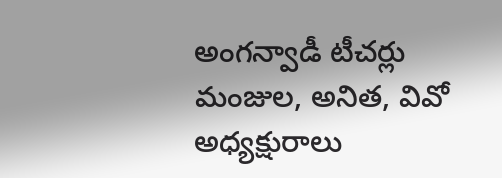అంగన్వాడీ టీచర్లు మంజుల, అనిత, వివో అధ్యక్షురాలు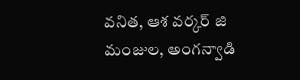వనిత, ఆశ వర్కర్ జి మంజుల, అంగన్వాడి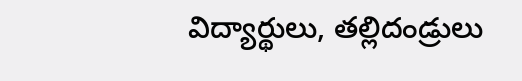విద్యార్థులు, తల్లిదండ్రులు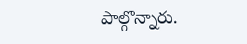పాల్గొన్నారు.